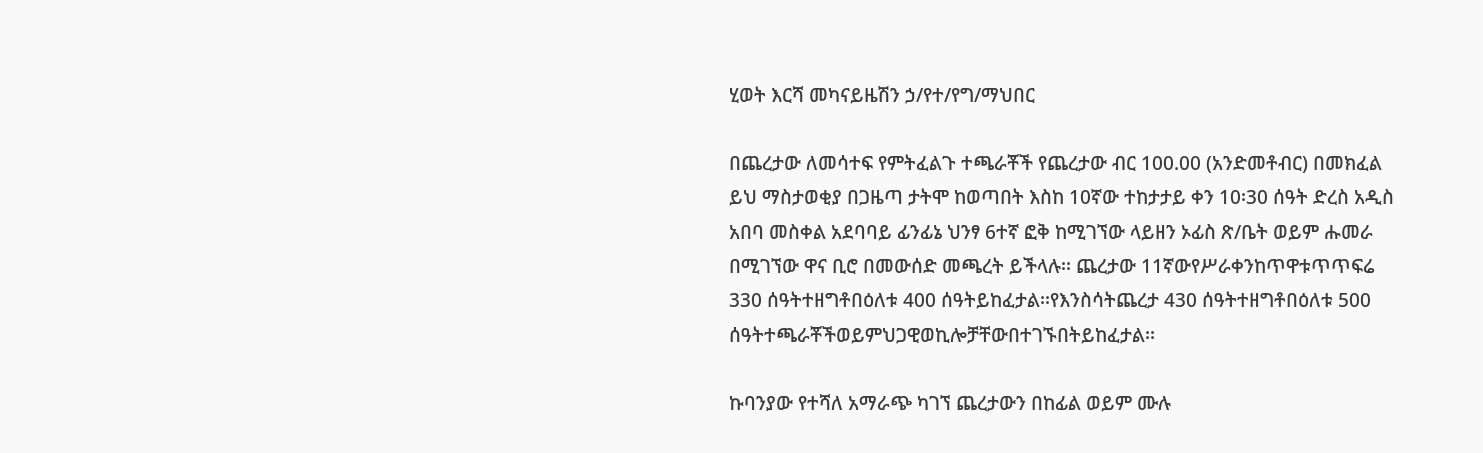ሂወት እርሻ መካናይዜሽን ኃ/የተ/የግ/ማህበር

በጨረታው ለመሳተፍ የምትፈልጉ ተጫራቾች የጨረታው ብር 100.00 (አንድመቶብር) በመክፈል ይህ ማስታወቂያ በጋዜጣ ታትሞ ከወጣበት እስከ 10ኛው ተከታታይ ቀን 10፡30 ሰዓት ድረስ አዲስ አበባ መስቀል አደባባይ ፊንፊኔ ህንፃ 6ተኛ ፎቅ ከሚገኘው ላይዘን ኦፊስ ጽ/ቤት ወይም ሑመራ በሚገኘው ዋና ቢሮ በመውሰድ መጫረት ይችላሉ፡፡ ጨረታው 11ኛውየሥራቀንከጥዋቱጥጥፍሬ 330 ሰዓትተዘግቶበዕለቱ 400 ሰዓትይከፈታል፡፡የእንስሳትጨረታ 430 ሰዓትተዘግቶበዕለቱ 500 ሰዓትተጫራቾችወይምህጋዊወኪሎቻቸውበተገኙበትይከፈታል፡፡

ኩባንያው የተሻለ አማራጭ ካገኘ ጨረታውን በከፊል ወይም ሙሉ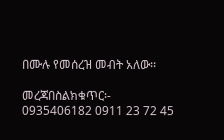በሙሉ የመሰረዝ መብት አለው፡፡

መረጃበስልክቁጥር፡- 0935406182 0911 23 72 45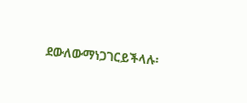ደውለውማነጋገርይችላሉ፡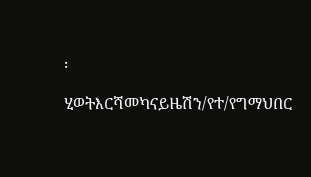፡

ሂወትእርሻመካናይዜሽን/የተ/የግማህበር